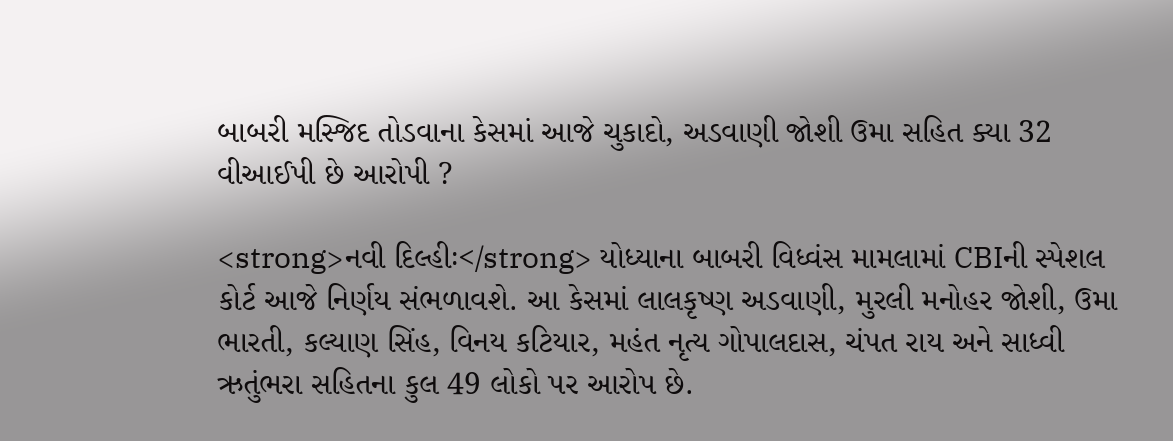બાબરી મસ્જિદ તોડવાના કેસમાં આજે ચુકાદો, અડવાણી જોશી ઉમા સહિત ક્યા 32 વીઆઈપી છે આરોપી ?

<strong>નવી દિલ્હીઃ</strong> યોધ્યાના બાબરી વિધ્વંસ મામલામાં CBIની સ્પેશલ કોર્ટ આજે નિર્ણય સંભળાવશે. આ કેસમાં લાલકૃષ્ણ અડવાણી, મુરલી મનોહર જોશી, ઉમા ભારતી, કલ્યાણ સિંહ, વિનય કટિયાર, મહંત નૃત્ય ગોપાલદાસ, ચંપત રાય અને સાધ્વી ઋતુંભરા સહિતના કુલ 49 લોકો પર આરોપ છે.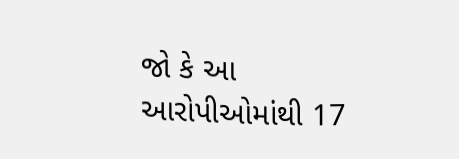જો કે આ આરોપીઓમાંથી 17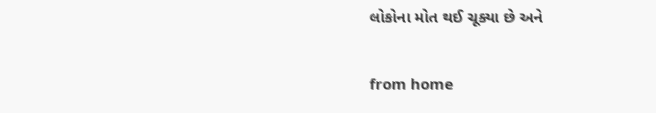લોકોના મોત થઈ ચૂક્યા છે અને

from home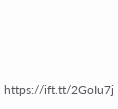https://ift.tt/2GoIu7j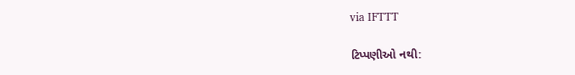via IFTTT

ટિપ્પણીઓ નથી: